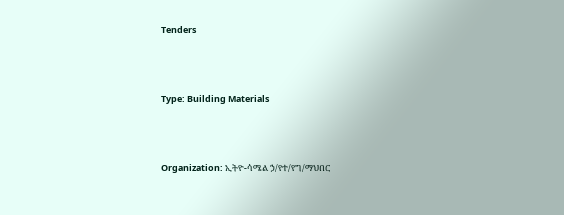Tenders



Type: Building Materials



Organization: ኢትዮ-ሳሜል ኃ/የተ/የግ/ማህበር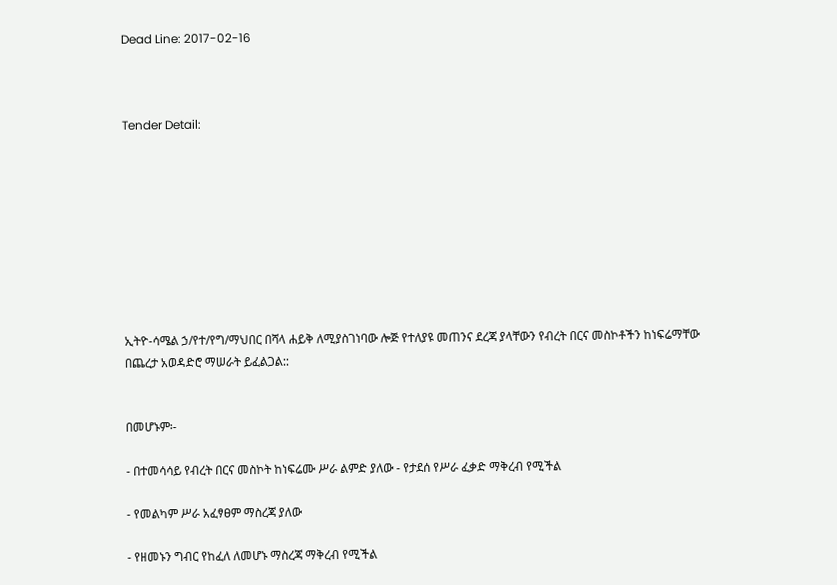Dead Line: 2017-02-16



Tender Detail:









ኢትዮ-ሳሜል ኃ/የተ/የግ/ማህበር በሻላ ሐይቅ ለሚያስገነባው ሎጅ የተለያዩ መጠንና ደረጃ ያላቸውን የብረት በርና መስኮቶችን ከነፍሬማቸው በጨረታ አወዳድሮ ማሠራት ይፈልጋል::


በመሆኑም፡-

- በተመሳሳይ የብረት በርና መስኮት ከነፍሬሙ ሥራ ልምድ ያለው - የታደሰ የሥራ ፈቃድ ማቅረብ የሚችል

- የመልካም ሥራ አፈፃፀም ማስረጃ ያለው

- የዘመኑን ግብር የከፈለ ለመሆኑ ማስረጃ ማቅረብ የሚችል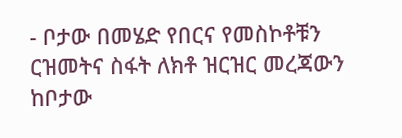- ቦታው በመሄድ የበርና የመስኮቶቹን ርዝመትና ስፋት ለክቶ ዝርዝር መረጃውን ከቦታው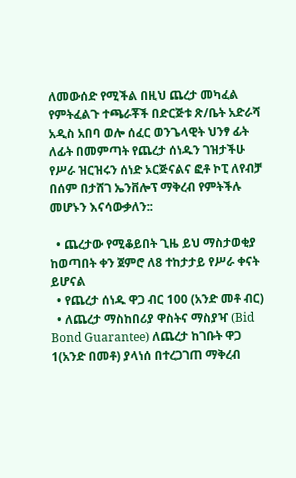ለመውሰድ የሚችል በዚህ ጨረታ መካፈል የምትፈልጉ ተጫራቾች በድርጅቱ ጽ/ቤት አድራሻ አዲስ አበባ ወሎ ሰፈር ወንጌላዊት ህንፃ ፊት ለፊት በመምጣት የጨረታ ሰነዱን ገዝታችሁ የሥራ ዝርዝሩን ሰነድ ኦርጅናልና ፎቶ ኮፒ ለየብቻ በሰም በታሸገ ኤንቨሎፕ ማቅረብ የምትችሉ መሆኑን እናሳውቃለን::

  • ጨረታው የሚቆይበት ጊዜ ይህ ማስታወቂያ ከወጣበት ቀን ጀምሮ ለ8 ተከታታይ የሥራ ቀናት ይሆናል
  • የጨረታ ሰነዱ ዋጋ ብር 100 (አንድ መቶ ብር)
  • ለጨረታ ማስከበሪያ ዋስትና ማስያዣ (Bid Bond Guarantee) ለጨረታ ከገቡት ዋጋ 1(አንድ በመቶ) ያላነሰ በተረጋገጠ ማቅረብ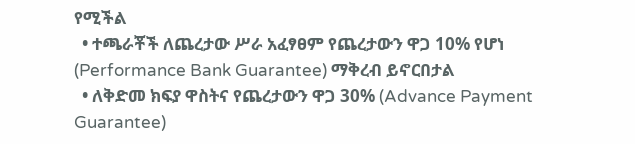የሚችል
  • ተጫራቾች ለጨረታው ሥራ አፈፃፀም የጨረታውን ዋጋ 10% የሆነ (Performance Bank Guarantee) ማቅረብ ይኖርበታል
  • ለቅድመ ክፍያ ዋስትና የጨረታውን ዋጋ 30% (Advance Payment Guarantee)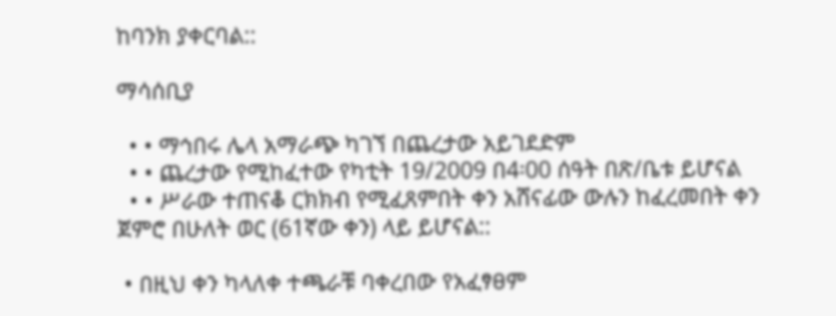ከባንክ ያቀርባል::

ማሳሰቢያ

  • • ማኅበሩ ሌላ አማራጭ ካገኘ በጨረታው አይገደድም
  • • ጨረታው የሚከፈተው የካቲት 19/2009 በ4፡00 ሰዓት በጽ/ቤቱ ይሆናል
  • • ሥራው ተጠናቆ ርክክብ የሚፈጸምበት ቀን አሸናፊው ውሉን ከፈረመበት ቀን ጀምሮ በሁለት ወር (61ኛው ቀን) ላይ ይሆናል::

 • በዚህ ቀን ካላለቀ ተጫራቹ ባቀረበው የአፈፃፀም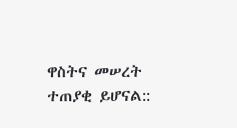ዋስትና መሠረት ተጠያቂ ይሆናል::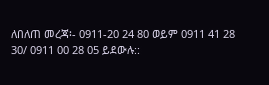ለበለጠ መረጃ፡- 0911-20 24 80 ወይም 0911 41 28 30/ 0911 00 28 05 ይደውሉ::